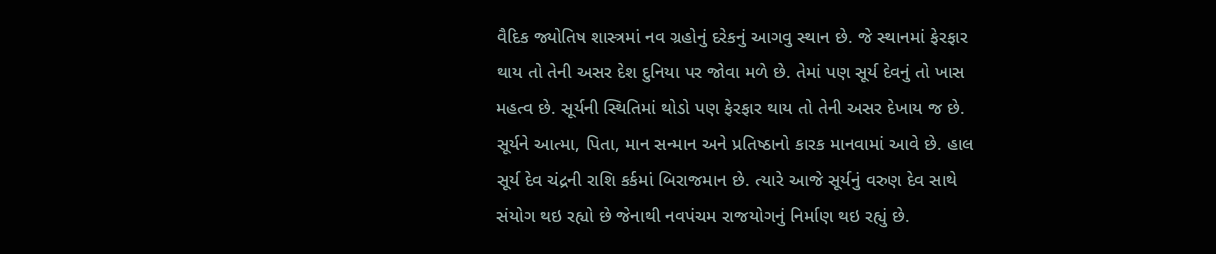વૈદિક જ્યોતિષ શાસ્ત્રમાં નવ ગ્રહોનું દરેકનું આગવુ સ્થાન છે. જે સ્થાનમાં ફેરફાર થાય તો તેની અસર દેશ દુનિયા પર જોવા મળે છે. તેમાં પણ સૂર્ય દેવનું તો ખાસ મહત્વ છે. સૂર્યની સ્થિતિમાં થોડો પણ ફેરફાર થાય તો તેની અસર દેખાય જ છે. સૂર્યને આત્મા, પિતા, માન સન્માન અને પ્રતિષ્ઠાનો કારક માનવામાં આવે છે. હાલ સૂર્ય દેવ ચંદ્રની રાશિ કર્કમાં બિરાજમાન છે. ત્યારે આજે સૂર્યનું વરુણ દેવ સાથે સંયોગ થઇ રહ્યો છે જેનાથી નવપંચમ રાજયોગનું નિર્માણ થઇ રહ્યું છે.